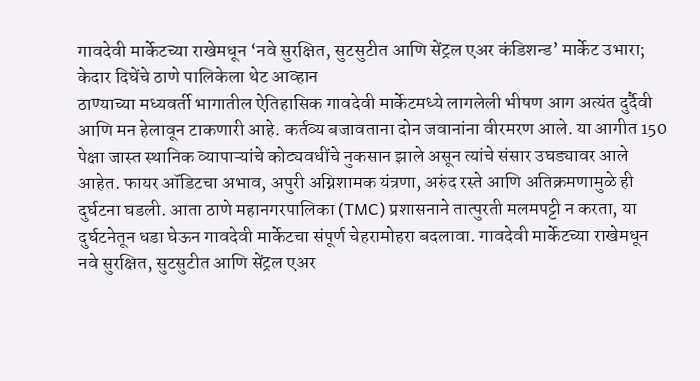गावदेवी मार्केटच्या राखेमधून ‘नवे सुरक्षित, सुटसुटीत आणि सेंट्रल एअर कंडिशन्ड’ मार्केट उभारा; केदार दिघेंचे ठाणे पालिकेला थेट आव्हान
ठाण्याच्या मध्यवर्ती भागातील ऐतिहासिक गावदेवी मार्केटमध्ये लागलेली भीषण आग अत्यंत दुर्दैवी आणि मन हेलावून टाकणारी आहे. कर्तव्य बजावताना दोन जवानांना वीरमरण आले. या आगीत 150 पेक्षा जास्त स्थानिक व्यापाऱ्यांचे कोट्यवधींचे नुकसान झाले असून त्यांचे संसार उघड्यावर आले आहेत. फायर ऑडिटचा अभाव, अपुरी अग्निशामक यंत्रणा, अरुंद रस्ते आणि अतिक्रमणामुळे ही दुर्घटना घडली. आता ठाणे महानगरपालिका (TMC) प्रशासनाने तात्पुरती मलमपट्टी न करता, या दुर्घटनेतून धडा घेऊन गावदेवी मार्केटचा संपूर्ण चेहरामोहरा बदलावा. गावदेवी मार्केटच्या राखेमधून नवे सुरक्षित, सुटसुटीत आणि सेंट्रल एअर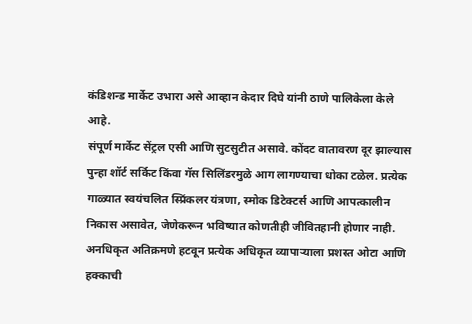कंडिशन्ड मार्केट उभारा असे आव्हान केदार दिघे यांनी ठाणे पालिकेला केले आहे.
संपूर्ण मार्केट सेंट्रल एसी आणि सुटसुटीत असावे. कोंदट वातावरण दूर झाल्यास पुन्हा शॉर्ट सर्किट किंवा गॅस सिलिंडरमुळे आग लागण्याचा धोका टळेल. प्रत्येक गाळ्यात स्वयंचलित स्प्रिंकलर यंत्रणा, स्मोक डिटेक्टर्स आणि आपत्कालीन निकास असावेत, जेणेकरून भविष्यात कोणतीही जीवितहानी होणार नाही. अनधिकृत अतिक्रमणे हटवून प्रत्येक अधिकृत व्यापाऱ्याला प्रशस्त ओटा आणि हक्काची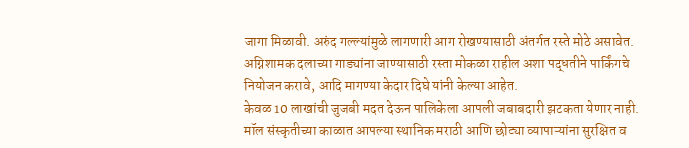जागा मिळावी. अरुंद गल्ल्यांमुळे लागणारी आग रोखण्यासाठी अंतर्गत रस्ते मोठे असावेत. अग्निशामक दलाच्या गाड्यांना जाण्यासाठी रस्ता मोकळा राहील अशा पद्धतीने पार्किंगचे नियोजन करावे, आदि मागण्या केदार दिघे यांनी केल्या आहेत.
केवळ 10 लाखांची जुजबी मदत देऊन पालिकेला आपली जबाबदारी झटकता येणार नाही. मॉल संस्कृतीच्या काळात आपल्या स्थानिक मराठी आणि छोट्या व्यापाऱ्यांना सुरक्षित व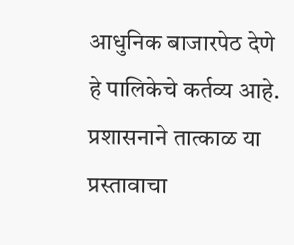आधुनिक बाजारपेठ देणे हे पालिकेचे कर्तव्य आहे. प्रशासनाने तात्काळ या प्रस्तावाचा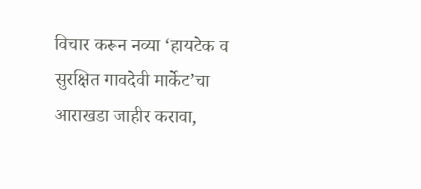विचार करून नव्या ‘हायटेक व सुरक्षित गावदेवी मार्केट’चा आराखडा जाहीर करावा,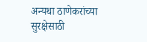अन्यथा ठाणेकरांच्या सुरक्षेसाठी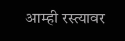आम्ही रस्त्यावर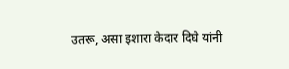उतरू, असा इशारा केदार दिघे यांनी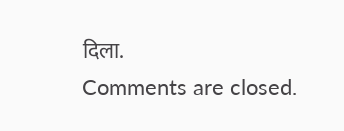दिला.
Comments are closed.